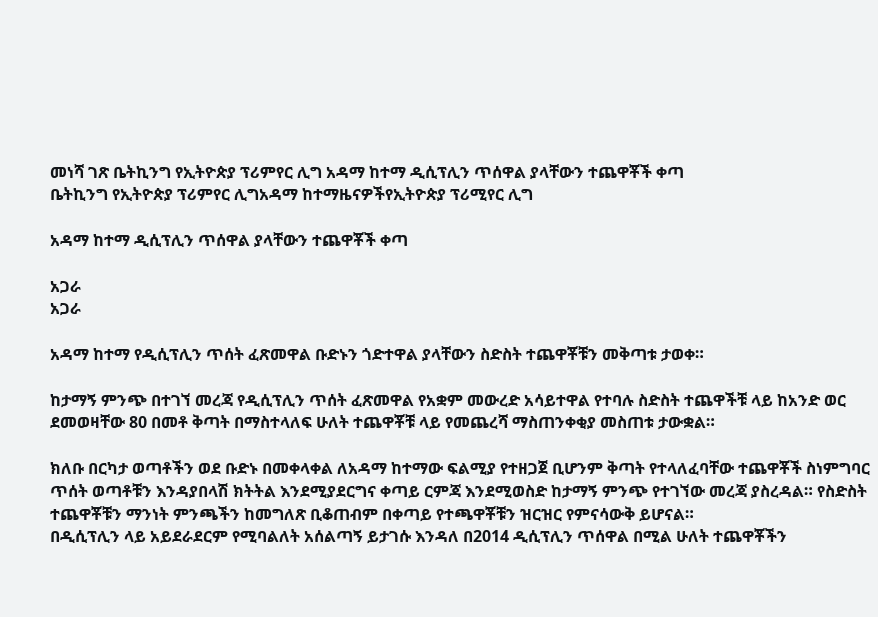መነሻ ገጽ ቤትኪንግ የኢትዮጵያ ፕሪምየር ሊግ አዳማ ከተማ ዲሲፕሊን ጥሰዋል ያላቸውን ተጨዋቾች ቀጣ
ቤትኪንግ የኢትዮጵያ ፕሪምየር ሊግአዳማ ከተማዜናዎችየኢትዮጵያ ፕሪሚየር ሊግ

አዳማ ከተማ ዲሲፕሊን ጥሰዋል ያላቸውን ተጨዋቾች ቀጣ

አጋራ
አጋራ

አዳማ ከተማ የዲሲፕሊን ጥሰት ፈጽመዋል ቡድኑን ጎድተዋል ያላቸውን ስድስት ተጨዋቾቹን መቅጣቱ ታወቀ።

ከታማኝ ምንጭ በተገኘ መረጃ የዲሲፕሊን ጥሰት ፈጽመዋል የአቋም መውረድ አሳይተዋል የተባሉ ስድስት ተጨዋችቹ ላይ ከአንድ ወር ደመወዛቸው 80 በመቶ ቅጣት በማስተላለፍ ሁለት ተጨዋቾቹ ላይ የመጨረሻ ማስጠንቀቂያ መስጠቱ ታውቋል።

ክለቡ በርካታ ወጣቶችን ወደ ቡድኑ በመቀላቀል ለአዳማ ከተማው ፍልሚያ የተዘጋጀ ቢሆንም ቅጣት የተላለፈባቸው ተጨዋቾች ስነምግባር ጥሰት ወጣቶቹን እንዳያበላሽ ክትትል እንደሚያደርግና ቀጣይ ርምጃ እንደሚወስድ ከታማኝ ምንጭ የተገኘው መረጃ ያስረዳል። የስድስት ተጨዋቾቹን ማንነት ምንጫችን ከመግለጽ ቢቆጠብም በቀጣይ የተጫዋቾቹን ዝርዝር የምናሳውቅ ይሆናል።
በዲሲፕሊን ላይ አይደራደርም የሚባልለት አሰልጣኝ ይታገሱ እንዳለ በ2014 ዲሲፕሊን ጥሰዋል በሚል ሁለት ተጨዋቾችን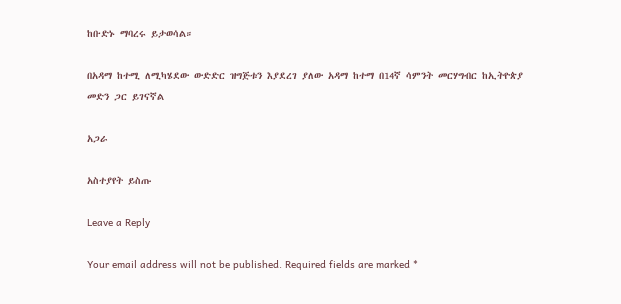ከቡድኑ ማባረሩ ይታወሳል።

በአዳማ ከተሚ ለሚካሄደው ውድድር ዝግጅቱን እያደረገ ያለው አዳማ ከተማ በ14ኛ ሳምንት መርሃግብር ከኢትዮጵያ መድን ጋር ይገናኛል

አጋራ

አስተያየት ይስጡ

Leave a Reply

Your email address will not be published. Required fields are marked *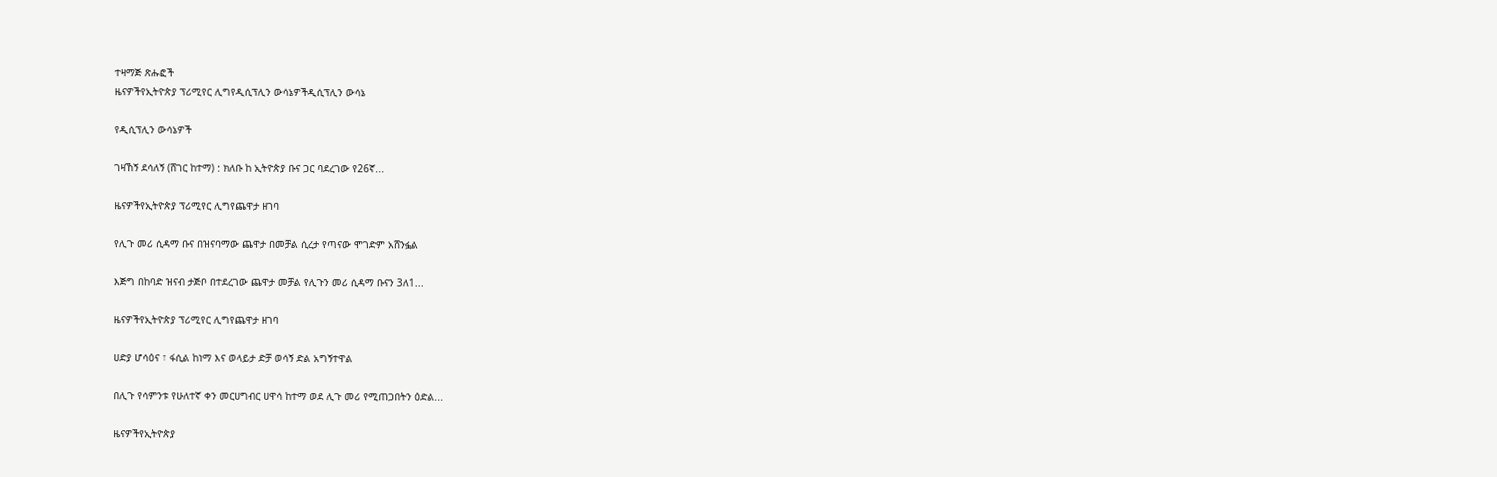ተዛማጅ ጽሑፎች
ዜናዎችየኢትዮጵያ ፕሪሚየር ሊግየዲሲፕሊን ውሳኔዎችዲሲፕሊን ውሳኔ

የዲሲፕሊን ውሳኔዎች

ገዛኸኝ ደሳለኝ (ሸገር ከተማ) : ክለቡ ከ ኢትዮጵያ ቡና ጋር ባደረገው የ26ኛ...

ዜናዎችየኢትዮጵያ ፕሪሚየር ሊግየጨዋታ ዘገባ

የሊጉ መሪ ሲዳማ ቡና በዝናባማው ጨዋታ በመቻል ሲረታ የጣናው ሞገድም አሸንፏል

እጅግ በከባድ ዝናብ ታጅቦ በተደረገው ጨዋታ መቻል የሊጉን መሪ ሲዳማ ቡናን 3ለ1...

ዜናዎችየኢትዮጵያ ፕሪሚየር ሊግየጨዋታ ዘገባ

ሀድያ ሆሳዕና ፣ ፋሲል ከነማ እና ወላይታ ድቻ ወሳኝ ድል አግኝተዋል

በሊጉ የሳምንቱ የሁለተኛ ቀን መርሀግብር ሀዋሳ ከተማ ወደ ሊጉ መሪ የሚጠጋበትን ዕድል...

ዜናዎችየኢትዮጵያ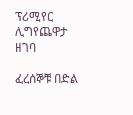ፕሪሚየር ሊግየጨዋታ ዘገባ

ፈረሰኞቹ በድል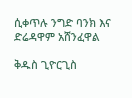ሲቀጥሉ ንግድ ባንክ እና ድሬዳዋም አሸንፈዋል

ቅዱስ ጊዮርጊስ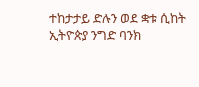ተከታታይ ድሉን ወደ ቋቱ ሲከት ኢትዮጵያ ንግድ ባንክ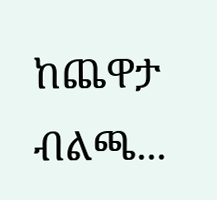ከጨዋታ ብልጫ...